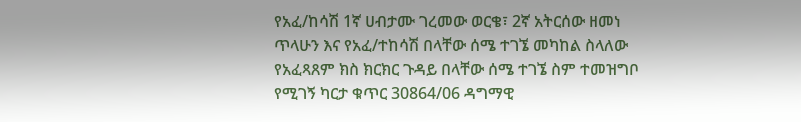የአፈ/ከሳሽ 1ኛ ሀብታሙ ገረመው ወርቄ፣ 2ኛ አትርሰው ዘመነ ጥላሁን እና የአፈ/ተከሳሽ በላቸው ሰሜ ተገኜ መካከል ስላለው የአፈጻጸም ክስ ክርክር ጉዳይ በላቸው ሰሜ ተገኜ ስም ተመዝግቦ የሚገኝ ካርታ ቁጥር 30864/06 ዳግማዊ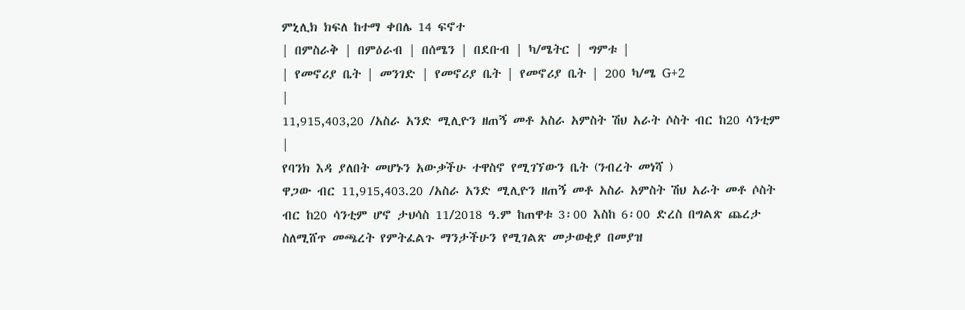ምኒሊክ ክፍለ ከተማ ቀበሌ 14 ፍኖተ
| በምስራቅ | በምዕራብ | በሰሜን | በደቡብ | ካ/ሜትር | ግምቱ |
| የመኖሪያ ቤት | መንገድ | የመኖሪያ ቤት | የመኖሪያ ቤት | 200 ካ/ሜ G+2
|
11,915,403,20 /አስራ አንድ ሚሊዮን ዘጠኝ መቶ አስራ አምስት ሽህ አራት ሶስት ብር ከ20 ሳንቲም |
የባንክ እዳ ያለበት መሆኑን አውቃችሁ ተዋስኖ የሚገኘውን ቤት (ንብረት መነሻ )
ዋጋው ብር 11,915,403.20 /አስራ አንድ ሚሊዮን ዘጠኝ መቶ አስራ አምስት ሽህ አራት መቶ ሶስት ብር ከ20 ሳንቲም ሆኖ ታህሳስ 11/2018 ዓ.ም ከጠዋቱ 3፡00 እስከ 6፡00 ድረስ በግልጽ ጨረታ ስለሚሸጥ መጫረት የምትፈልጉ ማንታችሁን የሚገልጽ መታወቂያ በመያዝ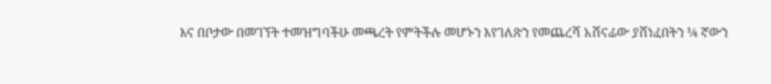እና በቦታው በመገኘት ተመዝግባችሁ መጫረት የምትችሉ መሆኑን እየገለጽን የመጨረሻ አሸናፊው ያሸነፈበትን ¼ ኛውን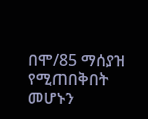በሞ/85 ማሰያዝ የሚጠበቅበት መሆኑን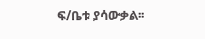ፍ/ቤቱ ያሳውቃል፡፡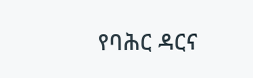የባሕር ዳርና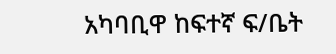አካባቢዋ ከፍተኛ ፍ/ቤት